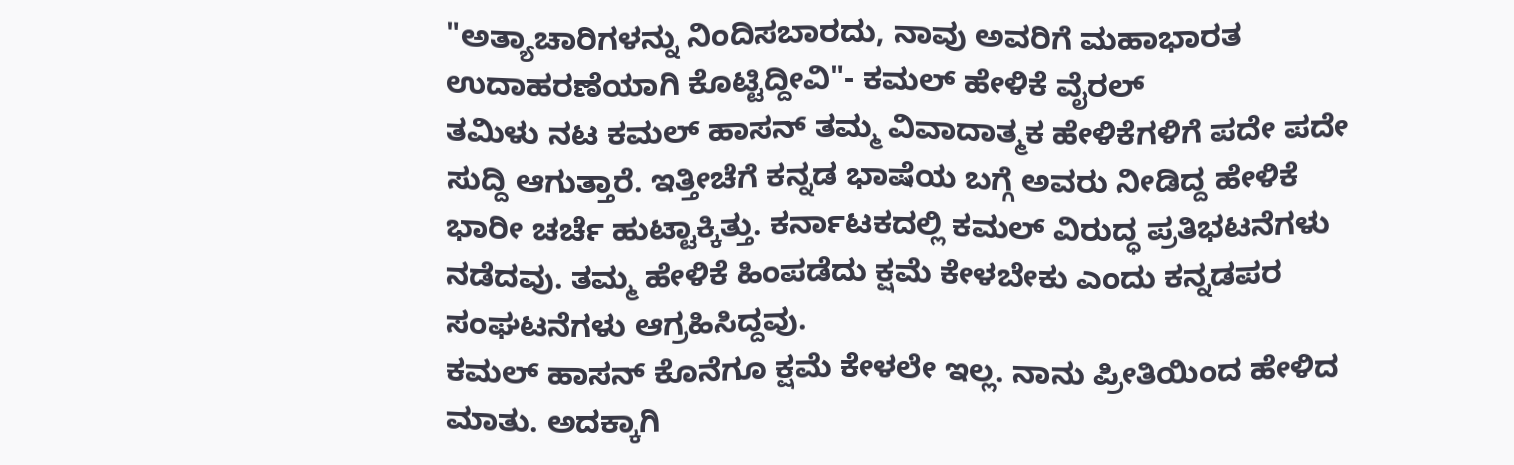"ಅತ್ಯಾಚಾರಿಗಳನ್ನು ನಿಂದಿಸಬಾರದು, ನಾವು ಅವರಿಗೆ ಮಹಾಭಾರತ ಉದಾಹರಣೆಯಾಗಿ ಕೊಟ್ಟಿದ್ದೀವಿ"- ಕಮಲ್ ಹೇಳಿಕೆ ವೈರಲ್
ತಮಿಳು ನಟ ಕಮಲ್ ಹಾಸನ್ ತಮ್ಮ ವಿವಾದಾತ್ಮಕ ಹೇಳಿಕೆಗಳಿಗೆ ಪದೇ ಪದೇ ಸುದ್ದಿ ಆಗುತ್ತಾರೆ. ಇತ್ತೀಚೆಗೆ ಕನ್ನಡ ಭಾಷೆಯ ಬಗ್ಗೆ ಅವರು ನೀಡಿದ್ದ ಹೇಳಿಕೆ ಭಾರೀ ಚರ್ಚೆ ಹುಟ್ಟಾಕ್ಕಿತ್ತು. ಕರ್ನಾಟಕದಲ್ಲಿ ಕಮಲ್ ವಿರುದ್ಧ ಪ್ರತಿಭಟನೆಗಳು ನಡೆದವು. ತಮ್ಮ ಹೇಳಿಕೆ ಹಿಂಪಡೆದು ಕ್ಷಮೆ ಕೇಳಬೇಕು ಎಂದು ಕನ್ನಡಪರ ಸಂಘಟನೆಗಳು ಆಗ್ರಹಿಸಿದ್ದವು.
ಕಮಲ್ ಹಾಸನ್ ಕೊನೆಗೂ ಕ್ಷಮೆ ಕೇಳಲೇ ಇಲ್ಲ. ನಾನು ಪ್ರೀತಿಯಿಂದ ಹೇಳಿದ ಮಾತು. ಅದಕ್ಕಾಗಿ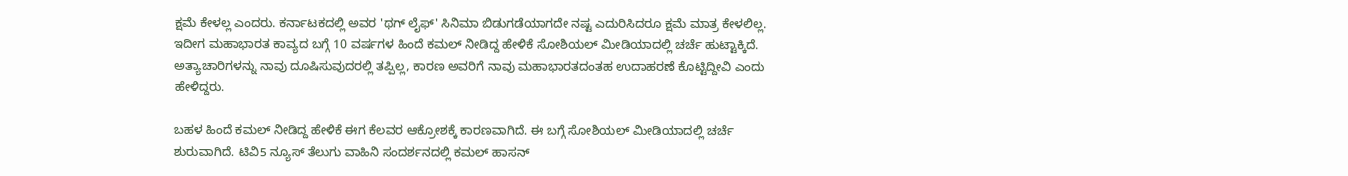ಕ್ಷಮೆ ಕೇಳಲ್ಲ ಎಂದರು. ಕರ್ನಾಟಕದಲ್ಲಿ ಅವರ 'ಥಗ್ ಲೈಫ್' ಸಿನಿಮಾ ಬಿಡುಗಡೆಯಾಗದೇ ನಷ್ಟ ಎದುರಿಸಿದರೂ ಕ್ಷಮೆ ಮಾತ್ರ ಕೇಳಲಿಲ್ಲ. ಇದೀಗ ಮಹಾಭಾರತ ಕಾವ್ಯದ ಬಗ್ಗೆ 10 ವರ್ಷಗಳ ಹಿಂದೆ ಕಮಲ್ ನೀಡಿದ್ದ ಹೇಳಿಕೆ ಸೋಶಿಯಲ್ ಮೀಡಿಯಾದಲ್ಲಿ ಚರ್ಚೆ ಹುಟ್ಟಾಕ್ಕಿದೆ. ಅತ್ಯಾಚಾರಿಗಳನ್ನು ನಾವು ದೂಷಿಸುವುದರಲ್ಲಿ ತಪ್ಪಿಲ್ಲ, ಕಾರಣ ಅವರಿಗೆ ನಾವು ಮಹಾಭಾರತದಂತಹ ಉದಾಹರಣೆ ಕೊಟ್ಟಿದ್ದೀವಿ ಎಂದು ಹೇಳಿದ್ದರು.

ಬಹಳ ಹಿಂದೆ ಕಮಲ್ ನೀಡಿದ್ದ ಹೇಳಿಕೆ ಈಗ ಕೆಲವರ ಆಕ್ರೋಶಕ್ಕೆ ಕಾರಣವಾಗಿದೆ. ಈ ಬಗ್ಗೆ ಸೋಶಿಯಲ್ ಮೀಡಿಯಾದಲ್ಲಿ ಚರ್ಚೆ ಶುರುವಾಗಿದೆ. ಟಿವಿ5 ನ್ಯೂಸ್ ತೆಲುಗು ವಾಹಿನಿ ಸಂದರ್ಶನದಲ್ಲಿ ಕಮಲ್ ಹಾಸನ್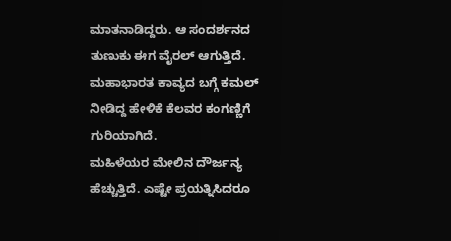ಮಾತನಾಡಿದ್ದರು. ಆ ಸಂದರ್ಶನದ ತುಣುಕು ಈಗ ವೈರಲ್ ಆಗುತ್ತಿದೆ. ಮಹಾಭಾರತ ಕಾವ್ಯದ ಬಗ್ಗೆ ಕಮಲ್ ನೀಡಿದ್ದ ಹೇಳಿಕೆ ಕೆಲವರ ಕಂಗಣ್ಣಿಗೆ ಗುರಿಯಾಗಿದೆ.
ಮಹಿಳೆಯರ ಮೇಲಿನ ದೌರ್ಜನ್ಯ ಹೆಚ್ಚುತ್ತಿದೆ. ಎಷ್ಟೇ ಪ್ರಯತ್ನಿಸಿದರೂ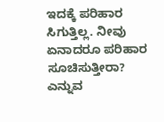ಇದಕ್ಕೆ ಪರಿಹಾರ ಸಿಗುತ್ತಿಲ್ಲ. ನೀವು ಏನಾದರೂ ಪರಿಹಾರ ಸೂಚಿಸುತ್ತೀರಾ? ಎನ್ನುವ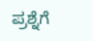ಪ್ರಶ್ನೆಗೆ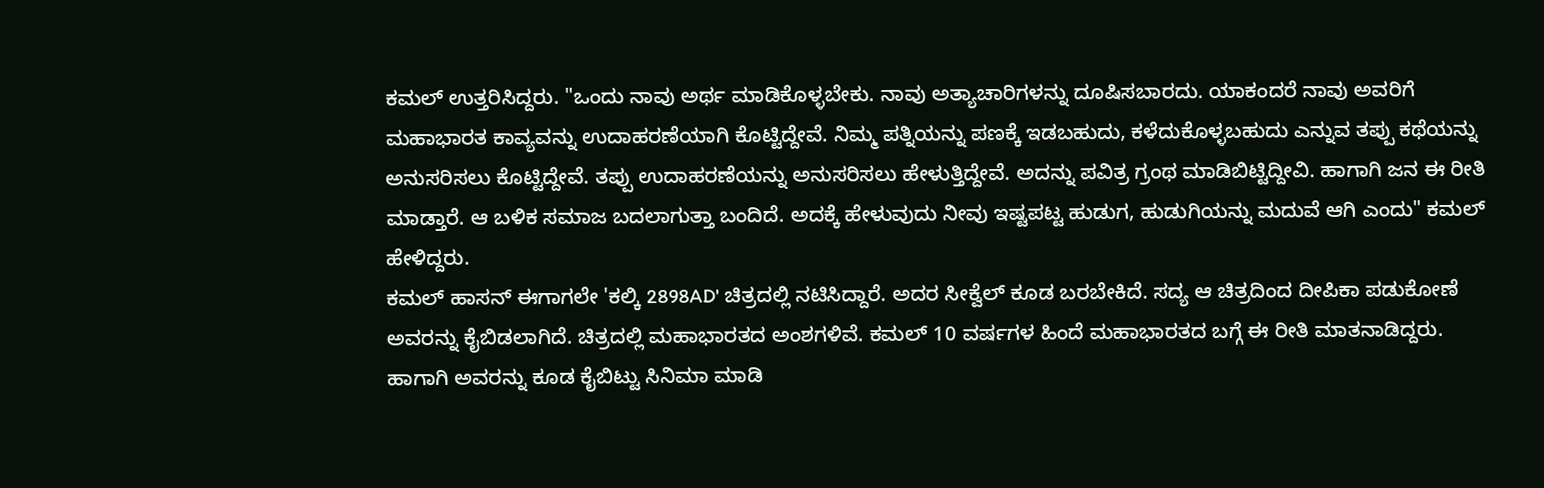ಕಮಲ್ ಉತ್ತರಿಸಿದ್ದರು. "ಒಂದು ನಾವು ಅರ್ಥ ಮಾಡಿಕೊಳ್ಳಬೇಕು. ನಾವು ಅತ್ಯಾಚಾರಿಗಳನ್ನು ದೂಷಿಸಬಾರದು. ಯಾಕಂದರೆ ನಾವು ಅವರಿಗೆ ಮಹಾಭಾರತ ಕಾವ್ಯವನ್ನು ಉದಾಹರಣೆಯಾಗಿ ಕೊಟ್ಟಿದ್ದೇವೆ. ನಿಮ್ಮ ಪತ್ನಿಯನ್ನು ಪಣಕ್ಕೆ ಇಡಬಹುದು, ಕಳೆದುಕೊಳ್ಳಬಹುದು ಎನ್ನುವ ತಪ್ಪು ಕಥೆಯನ್ನು ಅನುಸರಿಸಲು ಕೊಟ್ಟಿದ್ದೇವೆ. ತಪ್ಪು ಉದಾಹರಣೆಯನ್ನು ಅನುಸರಿಸಲು ಹೇಳುತ್ತಿದ್ದೇವೆ. ಅದನ್ನು ಪವಿತ್ರ ಗ್ರಂಥ ಮಾಡಿಬಿಟ್ಟಿದ್ದೀವಿ. ಹಾಗಾಗಿ ಜನ ಈ ರೀತಿ ಮಾಡ್ತಾರೆ. ಆ ಬಳಿಕ ಸಮಾಜ ಬದಲಾಗುತ್ತಾ ಬಂದಿದೆ. ಅದಕ್ಕೆ ಹೇಳುವುದು ನೀವು ಇಷ್ಟಪಟ್ಟ ಹುಡುಗ, ಹುಡುಗಿಯನ್ನು ಮದುವೆ ಆಗಿ ಎಂದು" ಕಮಲ್ ಹೇಳಿದ್ದರು.
ಕಮಲ್ ಹಾಸನ್ ಈಗಾಗಲೇ 'ಕಲ್ಕಿ 2898AD' ಚಿತ್ರದಲ್ಲಿ ನಟಿಸಿದ್ದಾರೆ. ಅದರ ಸೀಕ್ವೆಲ್ ಕೂಡ ಬರಬೇಕಿದೆ. ಸದ್ಯ ಆ ಚಿತ್ರದಿಂದ ದೀಪಿಕಾ ಪಡುಕೋಣೆ ಅವರನ್ನು ಕೈಬಿಡಲಾಗಿದೆ. ಚಿತ್ರದಲ್ಲಿ ಮಹಾಭಾರತದ ಅಂಶಗಳಿವೆ. ಕಮಲ್ 10 ವರ್ಷಗಳ ಹಿಂದೆ ಮಹಾಭಾರತದ ಬಗ್ಗೆ ಈ ರೀತಿ ಮಾತನಾಡಿದ್ದರು. ಹಾಗಾಗಿ ಅವರನ್ನು ಕೂಡ ಕೈಬಿಟ್ಟು ಸಿನಿಮಾ ಮಾಡಿ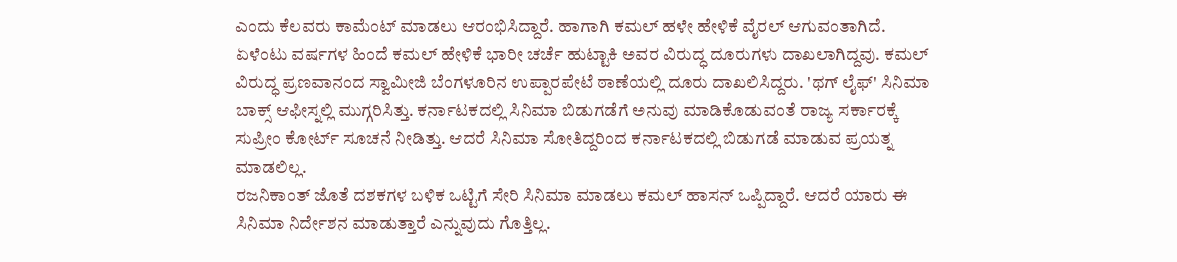ಎಂದು ಕೆಲವರು ಕಾಮೆಂಟ್ ಮಾಡಲು ಆರಂಭಿಸಿದ್ದಾರೆ. ಹಾಗಾಗಿ ಕಮಲ್ ಹಳೇ ಹೇಳಿಕೆ ವೈರಲ್ ಆಗುವಂತಾಗಿದೆ.
ಏಳೆಂಟು ವರ್ಷಗಳ ಹಿಂದೆ ಕಮಲ್ ಹೇಳಿಕೆ ಭಾರೀ ಚರ್ಚೆ ಹುಟ್ಟಾಕಿ ಅವರ ವಿರುದ್ಧ ದೂರುಗಳು ದಾಖಲಾಗಿದ್ದವು. ಕಮಲ್ ವಿರುದ್ಧ ಪ್ರಣವಾನಂದ ಸ್ವಾಮೀಜಿ ಬೆಂಗಳೂರಿನ ಉಪ್ಪಾರಪೇಟೆ ಠಾಣೆಯಲ್ಲಿ ದೂರು ದಾಖಲಿಸಿದ್ದರು. 'ಥಗ್ ಲೈಫ್' ಸಿನಿಮಾ ಬಾಕ್ಸ್ ಆಫೀಸ್ನಲ್ಲಿ ಮುಗ್ಗರಿಸಿತ್ತು. ಕರ್ನಾಟಕದಲ್ಲಿ ಸಿನಿಮಾ ಬಿಡುಗಡೆಗೆ ಅನುವು ಮಾಡಿಕೊಡುವಂತೆ ರಾಜ್ಯ ಸರ್ಕಾರಕ್ಕೆ ಸುಪ್ರೀಂ ಕೋರ್ಟ್ ಸೂಚನೆ ನೀಡಿತ್ತು. ಆದರೆ ಸಿನಿಮಾ ಸೋತಿದ್ದರಿಂದ ಕರ್ನಾಟಕದಲ್ಲಿ ಬಿಡುಗಡೆ ಮಾಡುವ ಪ್ರಯತ್ನ ಮಾಡಲಿಲ್ಲ.
ರಜನಿಕಾಂತ್ ಜೊತೆ ದಶಕಗಳ ಬಳಿಕ ಒಟ್ಟಿಗೆ ಸೇರಿ ಸಿನಿಮಾ ಮಾಡಲು ಕಮಲ್ ಹಾಸನ್ ಒಪ್ಪಿದ್ದಾರೆ. ಆದರೆ ಯಾರು ಈ ಸಿನಿಮಾ ನಿರ್ದೇಶನ ಮಾಡುತ್ತಾರೆ ಎನ್ನುವುದು ಗೊತ್ತಿಲ್ಲ.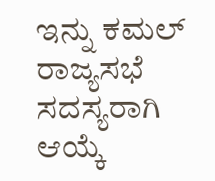ಇನ್ನು ಕಮಲ್ ರಾಜ್ಯಸಭೆ ಸದಸ್ಯರಾಗಿ ಆಯ್ಕೆ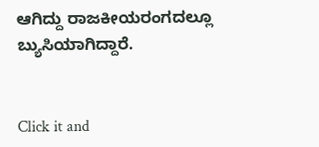ಆಗಿದ್ದು ರಾಜಕೀಯರಂಗದಲ್ಲೂ ಬ್ಯುಸಿಯಾಗಿದ್ದಾರೆ.


Click it and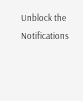Unblock the Notifications